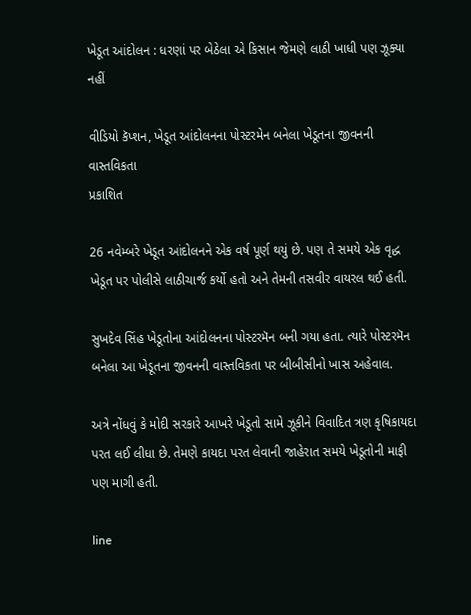ખેડૂત આંદોલન : ધરણાં પર બેઠેલા એ કિસાન જેમણે લાઠી ખાધી પણ ઝૂક્યા નહીં

વીડિયો કૅપ્શન, ખેડૂત આંદોલનના પોસ્ટરમેન બનેલા ખેડૂતના જીવનની વાસ્તવિકતા
પ્રકાશિત

26 નવેમ્બરે ખેડૂત આંદોલનને એક વર્ષ પૂર્ણ થયું છે. પણ તે સમયે એક વૃદ્ધ ખેડૂત પર પોલીસે લાઠીચાર્જ કર્યો હતો અને તેમની તસવીર વાયરલ થઈ હતી.

સુખદેવ સિંહ ખેડૂતોના આંદોલનના પોસ્ટરમૅન બની ગયા હતા. ત્યારે પોસ્ટરમૅન બનેલા આ ખેડૂતના જીવનની વાસ્તવિકતા પર બીબીસીનો ખાસ અહેવાલ.

અત્રે નોંધવું કે મોદી સરકારે આખરે ખેડૂતો સામે ઝૂકીને વિવાદિત ત્રણ કૃષિકાયદા પરત લઈ લીધા છે. તેમણે કાયદા પરત લેવાની જાહેરાત સમયે ખેડૂતોની માફી પણ માગી હતી.

line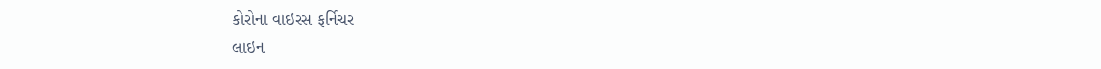કોરોના વાઇરસ ફર્નિચર
લાઇન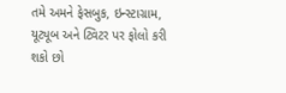તમે અમને ફેસબુક, ઇન્સ્ટાગ્રામ, યૂટ્યૂબ અને ટ્વિટર પર ફોલો કરી શકો છો